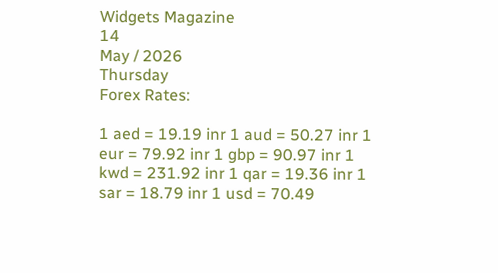Widgets Magazine
14
May / 2026
Thursday
Forex Rates:

1 aed = 19.19 inr 1 aud = 50.27 inr 1 eur = 79.92 inr 1 gbp = 90.97 inr 1 kwd = 231.92 inr 1 qar = 19.36 inr 1 sar = 18.79 inr 1 usd = 70.49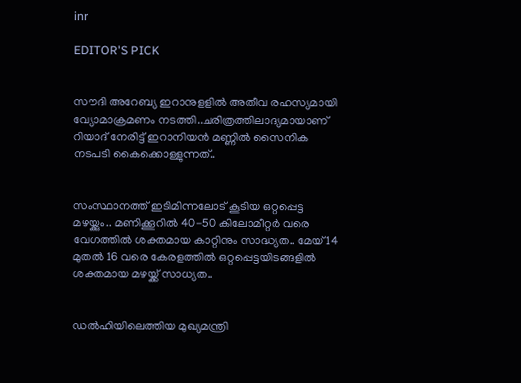inr

EDITOR'S PICK


സൗദി അറേബ്യ ഇറാനുളളിൽ അതീവ രഹസ്യമായി വ്യോമാക്രമണം നടത്തി..ചരിത്രത്തിലാദ്യമായാണ് റിയാദ് നേരിട്ട് ഇറാനിയൻ മണ്ണിൽ സൈനിക നടപടി കൈക്കൊള്ളുന്നത്..


സംസ്ഥാനത്ത് ഇടിമിന്നലോട് കൂടിയ ഒറ്റപ്പെട്ട മഴയ്ക്കും.. മണിക്കൂറിൽ 40-50 കിലോമീറ്റർ വരെ വേഗത്തിൽ ശക്തമായ കാറ്റിനും സാദ്ധ്യത.. മേയ് 14 മുതൽ 16 വരെ കേരളത്തിൽ ഒറ്റപ്പെട്ടയിടങ്ങളിൽ ശക്തമായ മഴയ്ക്ക് സാധ്യത..


ഡൽഹിയിലെത്തിയ മുഖ്യമന്ത്രി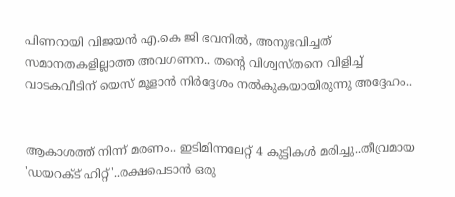പിണറായി വിജയൻ എ.കെ ജി ഭവനിൽ, അനുഭവിച്ചത് സമാനതകളില്ലാത്ത അവഗണന.. തന്റെ വിശ്വസ്തനെ വിളിച്ച് വാടകവീടിന് യെസ് മൂളാൻ നിർദ്ദേശം നൽകുകയായിരുന്നു അദ്ദേഹം..


ആകാശത്ത് നിന്ന് മരണം.. ഇടിമിന്നലേറ്റ് 4 കുട്ടികൾ മരിച്ചു..തീവ്രമായ 'ഡയറക്ട് ഹിറ്റ്'..രക്ഷപെടാൻ ഒരു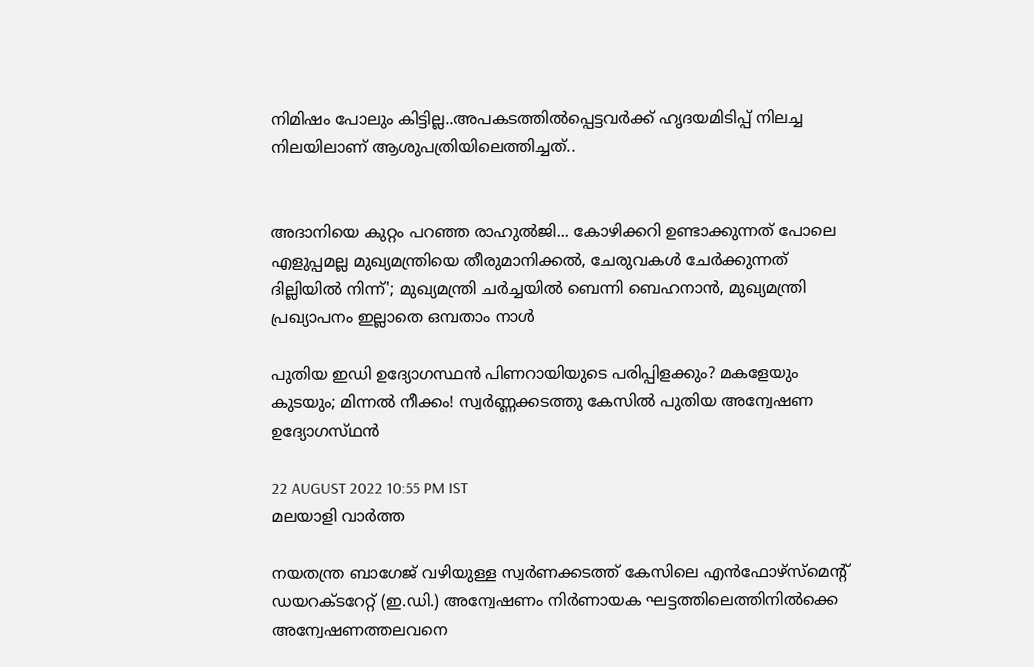നിമിഷം പോലും കിട്ടില്ല..അപകടത്തില്‍പ്പെട്ടവര്‍ക്ക് ഹൃദയമിടിപ്പ് നിലച്ച നിലയിലാണ് ആശുപത്രിയിലെത്തിച്ചത്..


അദാനിയെ കുറ്റം പറഞ്ഞ രാഹുൽജി... കോഴിക്കറി ഉണ്ടാക്കുന്നത് പോലെ എളുപ്പമല്ല മുഖ്യമന്ത്രിയെ തീരുമാനിക്കൽ, ചേരുവകൾ ചേർക്കുന്നത് ദില്ലിയിൽ നിന്ന്'; മുഖ്യമന്ത്രി ചർച്ചയിൽ ബെന്നി ബെഹനാൻ, മുഖ്യമന്ത്രി പ്രഖ്യാപനം ഇല്ലാതെ ഒമ്പതാം നാൾ

പുതിയ ഇഡി ഉദ്യോഗസ്ഥൻ പിണറായിയുടെ പരിപ്പിളക്കും? മകളേയും കുടയും; മിന്നൽ നീക്കം! സ്വര്‍ണ്ണക്കടത്തു കേസില്‍ പുതിയ അന്വേഷണ ഉദ്യോഗസ്‌ഥന്‍

22 AUGUST 2022 10:55 PM IST
മലയാളി വാര്‍ത്ത

നയതന്ത്ര ബാഗേജ് വഴിയുള്ള സ്വർണക്കടത്ത് കേസിലെ എൻഫോഴ്‌സ്‌മെന്റ് ഡയറക്ടറേറ്റ് (ഇ.ഡി.) അന്വേഷണം നിർണായക ഘട്ടത്തിലെത്തിനിൽക്കെ അന്വേഷണത്തലവനെ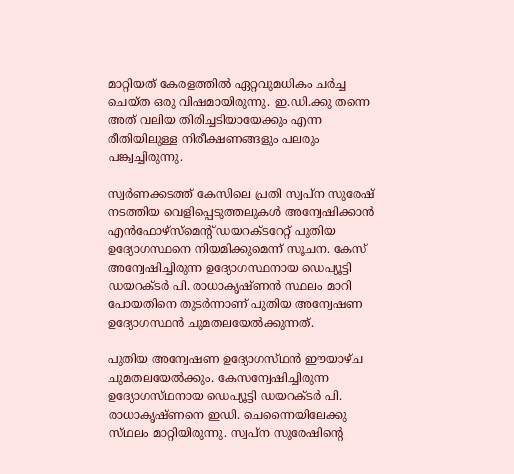മാറ്റിയത് കേരളത്തിൽ ഏറ്റവുമധികം ചർച്ച ചെയ്ത ഒരു വിഷമായിരുന്നു. ഇ.ഡി.ക്കു തന്നെ അത് വലിയ തിരിച്ചടിയായേക്കും എന്ന രീതിയിലുള്ള നിരീക്ഷണങ്ങളും പലരും പങ്ക്വച്ചിരുന്നു.

സ്വര്‍ണക്കടത്ത് കേസിലെ പ്രതി സ്വപ്‌ന സുരേഷ് നടത്തിയ വെളിപ്പെടുത്തലുകള്‍ അന്വേഷിക്കാന്‍ എന്‍ഫോഴ്‌സ്‌മെന്റ് ഡയറക്ടറേറ്റ് പുതിയ ഉദ്യോഗസ്ഥനെ നിയമിക്കുമെന്ന് സൂചന. കേസ് അന്വേഷിച്ചിരുന്ന ഉദ്യോഗസ്ഥനായ ഡെപ്യൂട്ടി ഡയറക്ടര്‍ പി. രാധാകൃഷ്ണന്‍ സ്ഥലം മാറി പോയതിനെ തുടര്‍ന്നാണ് പുതിയ അന്വേഷണ ഉദ്യോഗസ്ഥന്‍ ചുമതലയേല്‍ക്കുന്നത്.

പുതിയ അന്വേഷണ ഉദ്യോഗസ്‌ഥന്‍ ഈയാഴ്‌ച ചുമതലയേല്‍ക്കും. കേസന്വേഷിച്ചിരുന്ന ഉദ്യോഗസ്‌ഥനായ ഡെപ്യൂട്ടി ഡയറക്‌ടര്‍ പി. രാധാകൃഷ്‌ണനെ ഇഡി. ചെന്നൈയിലേക്കു സ്‌ഥലം മാറ്റിയിരുന്നു. സ്വപ്‌ന സുരേഷിന്റെ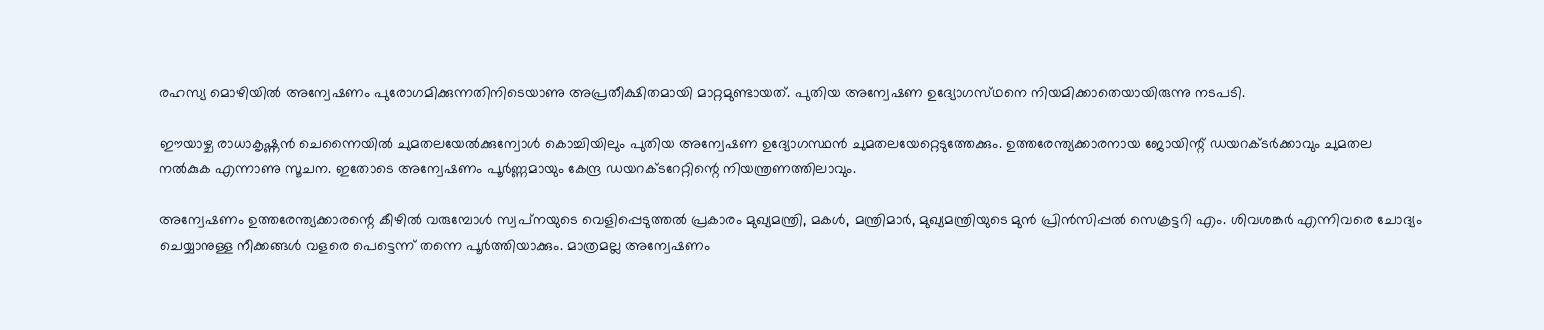രഹസ്യ മൊഴിയില്‍ അന്വേഷണം പുരോഗമിക്കുന്നതിനിടെയാണു അപ്രതീക്ഷിതമായി മാറ്റമുണ്ടായത്‌. പുതിയ അന്വേഷണ ഉദ്യോഗസ്‌ഥനെ നിയമിക്കാതെയായിരുന്നു നടപടി.

ഈയാഴ്ച രാധാകൃഷ്ണന്‍ ചെന്നൈയില്‍ ചുമതലയേല്‍ക്കുന്വോള്‍ കൊച്ചിയിലും പുതിയ അന്വേഷണ ഉദ്യോഗസ്ഥന്‍ ചുമതലയേറ്റെടുത്തേക്കും. ഉത്തരേന്ത്യക്കാരനായ ജോയിന്റ്‌ ഡയറക്‌ടര്‍ക്കാവും ചുമതല നല്‍കുക എന്നാണു സൂചന. ഇതോടെ അന്വേഷണം പൂര്‍ണ്ണമായും കേന്ദ്ര ഡയറക്‌ടറേറ്റിന്റെ നിയന്ത്രണത്തിലാവും.

അന്വേഷണം ഉത്തരേന്ത്യക്കാരന്റെ കീഴില്‍ വരുമ്പോള്‍ സ്വപ്‌നയുടെ വെളിപ്പെടുത്തല്‍ പ്രകാരം മുഖ്യമന്ത്രി, മകള്‍, മന്ത്രിമാര്‍, മുഖ്യമന്ത്രിയുടെ മുന്‍ പ്രിന്‍സിപ്പല്‍ സെക്രട്ടറി എം. ശിവശങ്കര്‍ എന്നിവരെ ചോദ്യം ചെയ്യാനുള്ള നീക്കങ്ങള്‍ വളരെ പെട്ടെന്ന് തന്നെ പൂര്‍ത്തിയാക്കും. മാത്രമല്ല അന്വേഷണം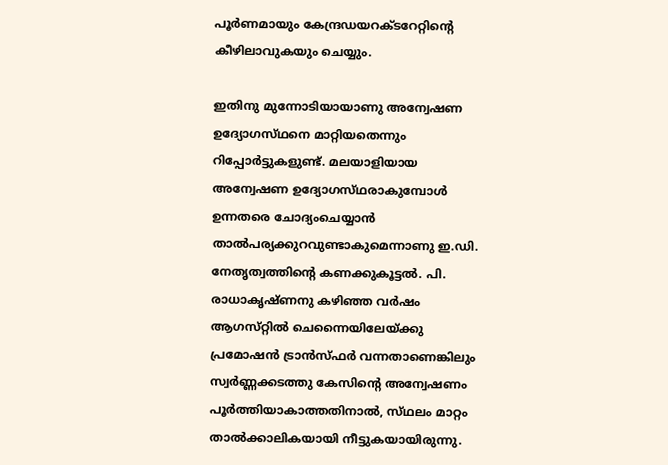പൂര്‍ണമായും കേന്ദ്രഡയറക്ടറേറ്റിന്റെ കീഴിലാവുകയും ചെയ്യും.

ഇതിനു മുന്നോടിയായാണു അന്വേഷണ ഉദ്യോഗസ്‌ഥനെ മാറ്റിയതെന്നും റിപ്പോര്‍ട്ടുകളുണ്ട്‌. മലയാളിയായ അന്വേഷണ ഉദ്യോഗസ്‌ഥരാകുമ്പോള്‍ ഉന്നതരെ ചോദ്യംചെയ്യാന്‍ താല്‍പര്യക്കുറവുണ്ടാകുമെന്നാണു ഇ.ഡി. നേതൃത്വത്തിന്റെ കണക്കുകൂട്ടല്‍. പി. രാധാകൃഷ്‌ണനു കഴിഞ്ഞ വര്‍ഷം ആഗസ്‌റ്റില്‍ ചെന്നൈയിലേയ്‌ക്കു പ്രമോഷന്‍ ട്രാന്‍സ്‌ഫര്‍ വന്നതാണെങ്കിലും സ്വര്‍ണ്ണക്കടത്തു കേസിന്റെ അന്വേഷണം പൂര്‍ത്തിയാകാത്തതിനാല്‍, സ്‌ഥലം മാറ്റം താല്‍ക്കാലികയായി നീട്ടുകയായിരുന്നു.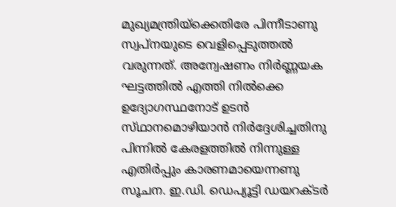മുഖ്യമന്ത്രിയ്‌ക്കെതിരേ പിന്നീടാണു സ്വപ്‌നയുടെ വെളിപ്പെടുത്തല്‍ വരുന്നത്‌. അന്വേഷണം നിര്‍ണ്ണയക ഘട്ടത്തില്‍ എത്തി നില്‍ക്കെ ഉദ്യോഗസ്ഥനോട്‌ ഉടന്‍ സ്‌ഥാനമൊഴിയാന്‍ നിര്‍ദ്ദേശിച്ചതിനു പിന്നില്‍ കേരളത്തില്‍ നിന്നുള്ള എതിര്‍പ്പും കാരണമായെന്നണു സൂചന. ഇ.ഡി. ഡെപ്യൂട്ടി ഡയറക്ടർ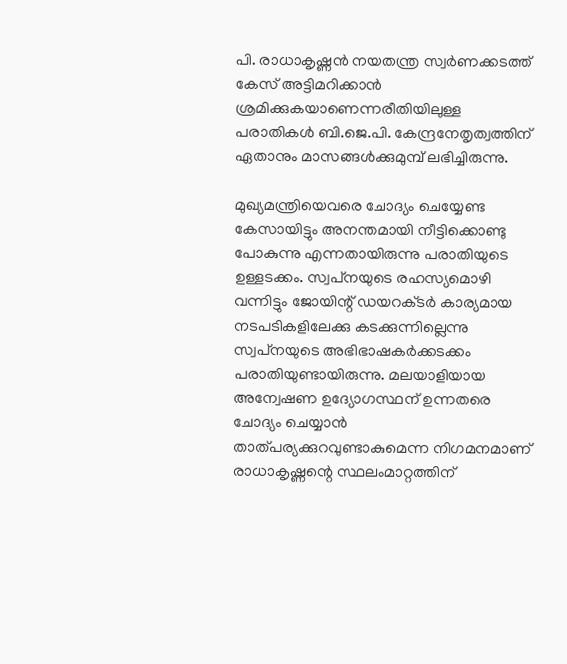പി. രാധാകൃഷ്ണൻ നയതന്ത്ര സ്വർണക്കടത്ത് കേസ് അട്ടിമറിക്കാൻ ശ്രമിക്കുകയാണെന്നരീതിയിലുള്ള പരാതികൾ ബി.ജെ.പി. കേന്ദ്രനേതൃത്വത്തിന് ഏതാനും മാസങ്ങൾക്കുമുമ്പ് ലഭിച്ചിരുന്നു.

മുഖ്യമന്ത്രിയെവരെ ചോദ്യം ചെയ്യേണ്ട കേസായിട്ടും അനന്തമായി നീട്ടിക്കൊണ്ടു പോകുന്നു എന്നതായിരുന്നു പരാതിയുടെ ഉള്ളടക്കം. സ്വപ്‌നയുടെ രഹസ്യമൊഴി വന്നിട്ടും ജോയിന്റ്‌ ഡയറക്‌ടര്‍ കാര്യമായ നടപടികളിലേക്കു കടക്കുന്നില്ലെന്നു സ്വപ്‌നയുടെ അഭിഭാഷകര്‍ക്കടക്കം പരാതിയുണ്ടായിരുന്നു. മലയാളിയായ അന്വേഷണ ഉദ്യോഗസ്ഥന് ഉന്നതരെ ചോദ്യം ചെയ്യാന്‍ താത്പര്യക്കുറവുണ്ടാകുമെന്ന നിഗമനമാണ് രാധാകൃഷ്ണന്റെ സ്ഥലംമാറ്റത്തിന്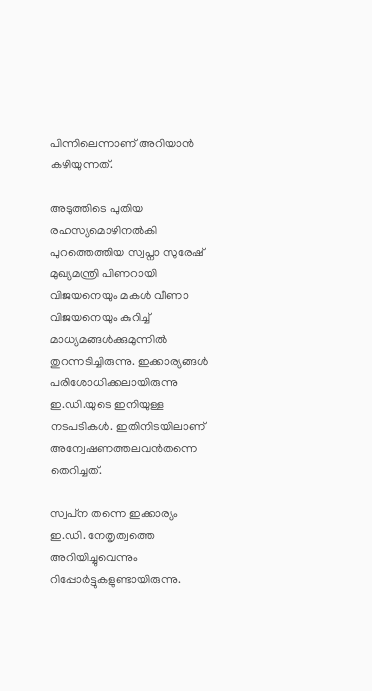പിന്നിലെന്നാണ് അറിയാന്‍ കഴിയുന്നത്.

അടുത്തിടെ പുതിയ രഹസ്യമൊഴിനൽകി പുറത്തെത്തിയ സ്വപ്നാ സുരേഷ് മുഖ്യമന്ത്രി പിണറായി വിജയനെയും മകൾ വീണാ വിജയനെയും കുറിച്ച് മാധ്യമങ്ങൾക്കുമുന്നിൽ തുറന്നടിച്ചിരുന്നു. ഇക്കാര്യങ്ങൾ പരിശോധിക്കലായിരുന്നു ഇ.ഡി.യുടെ ഇനിയുള്ള നടപടികൾ. ഇതിനിടയിലാണ് അന്വേഷണത്തലവൻതന്നെ തെറിച്ചത്.

സ്വപ്‌ന തന്നെ ഇക്കാര്യം ഇ.ഡി. നേതൃത്വത്തെ അറിയിച്ചുവെന്നും റിപ്പോര്‍ട്ടുകളുണ്ടായിരുന്നു.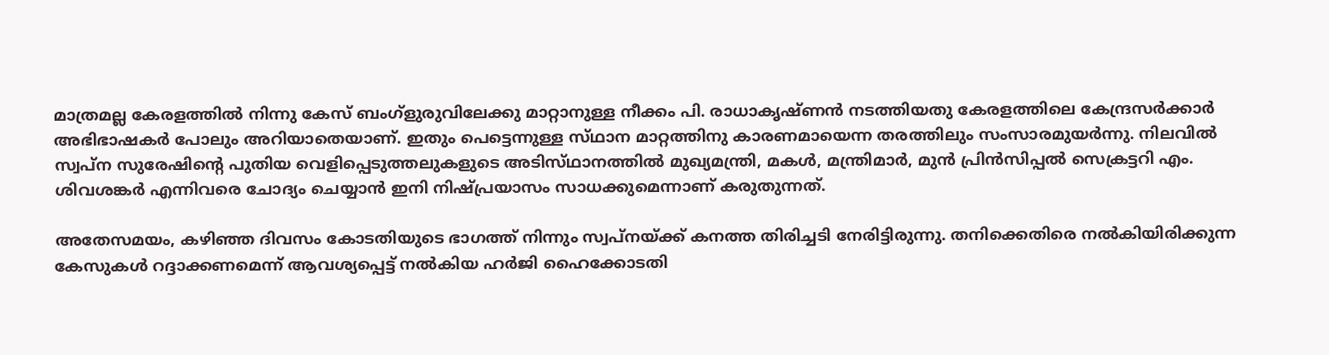മാത്രമല്ല കേരളത്തില്‍ നിന്നു കേസ്‌ ബംഗ്‌ളുരുവിലേക്കു മാറ്റാനുള്ള നീക്കം പി. രാധാകൃഷ്‌ണന്‍ നടത്തിയതു കേരളത്തിലെ കേന്ദ്രസര്‍ക്കാര്‍ അഭിഭാഷകര്‍ പോലും അറിയാതെയാണ്‌. ഇതും പെട്ടെന്നുള്ള സ്‌ഥാന മാറ്റത്തിനു കാരണമായെന്ന തരത്തിലും സംസാരമുയര്‍ന്നു. നിലവിൽ സ്വപ്‌ന സുരേഷിന്റെ പുതിയ വെളിപ്പെടുത്തലുകളുടെ അടിസ്‌ഥാനത്തില്‍ മുഖ്യമന്ത്രി, മകള്‍, മന്ത്രിമാര്‍, മുന്‍ പ്രിന്‍സിപ്പല്‍ സെക്രട്ടറി എം. ശിവശങ്കര്‍ എന്നിവരെ ചോദ്യം ചെയ്യാന്‍ ഇനി നിഷ്പ്രയാസം സാധക്കുമെന്നാണ് കരുതുന്നത്.

അതേസമയം, കഴിഞ്ഞ ദിവസം കോടതിയുടെ ഭാഗത്ത് നിന്നും സ്വപ്നയ്ക്ക് കനത്ത തിരിച്ചടി നേരിട്ടിരുന്നു. തനിക്കെതിരെ നൽകിയിരിക്കുന്ന കേസുകൾ റദ്ദാക്കണമെന്ന് ആവശ്യപ്പെട്ട് നൽകിയ ഹർജി ഹൈക്കോടതി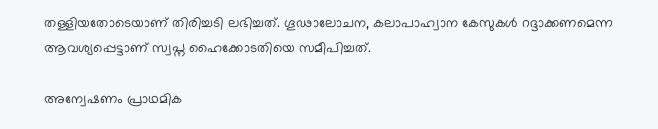തള്ളിയതോടെയാണ് തിരിച്ചടി ലഭിച്ചത്. ഗൂഢാലോചന, കലാപാഹ്വാന കേസുകള്‍ റദ്ദാക്കണമെന്ന ആവശ്യപ്പെട്ടാണ് സ്വപ്ന ഹൈക്കോടതിയെ സമീപിച്ചത്.

അന്വേഷണം പ്രാഥമിക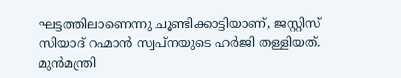ഘട്ടത്തിലാണെന്നു ചൂണ്ടിക്കാട്ടിയാണ്, ജസ്റ്റിസ് സിയാദ് റഹ്മാൻ സ്വപ്നയുടെ ഹർജി തള്ളിയത്. മുന്‍മന്ത്രി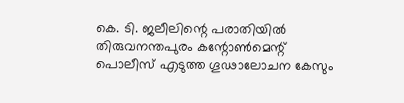കെ. ടി. ജലീലിന്റെ പരാതിയില്‍ തിരുവനന്തപുരം കന്റോണ്‍മെന്റ് പൊലീസ് എടുത്ത ഗൂഢാലോചന കേസും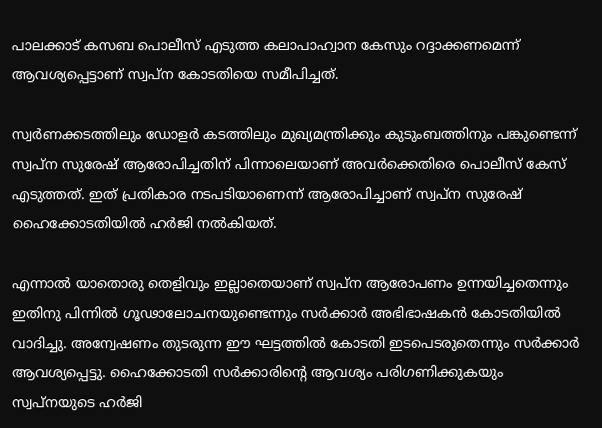പാലക്കാട് കസബ പൊലീസ് എടുത്ത കലാപാഹ്വാന കേസും റദ്ദാക്കണമെന്ന് ആവശ്യപ്പെട്ടാണ് സ്വപ്ന കോടതിയെ സമീപിച്ചത്.

സ്വര്‍ണക്കടത്തിലും ഡോളർ കടത്തിലും മുഖ്യമന്ത്രിക്കും കുടുംബത്തിനും പങ്കുണ്ടെന്ന് സ്വപ്ന സുരേഷ് ആരോപിച്ചതിന് പിന്നാലെയാണ് അവർക്കെതിരെ പൊലീസ് കേസ് എടുത്തത്. ഇത് പ്രതികാര നടപടിയാണെന്ന് ആരോപിച്ചാണ് സ്വപ്ന സുരേഷ് ഹൈക്കോടതിയിൽ ഹർജി നൽകിയത്.

എന്നാല്‍ യാതൊരു തെളിവും ഇല്ലാതെയാണ് സ്വപ്ന ആരോപണം ഉന്നയിച്ചതെന്നും ഇതിനു പിന്നില്‍ ഗൂഢാലോചനയുണ്ടെന്നും സര്‍ക്കാര്‍ അഭിഭാഷകൻ കോടതിയിൽ വാദിച്ചു. അന്വേഷണം തുടരുന്ന ഈ ഘട്ടത്തില്‍ കോടതി ഇടപെടരുതെന്നും സര്‍ക്കാര്‍ ആവശ്യപ്പെട്ടു. ഹൈക്കോടതി സർക്കാരിന്‍റെ ആവശ്യം പരിഗണിക്കുകയും സ്വപ്നയുടെ ഹർജി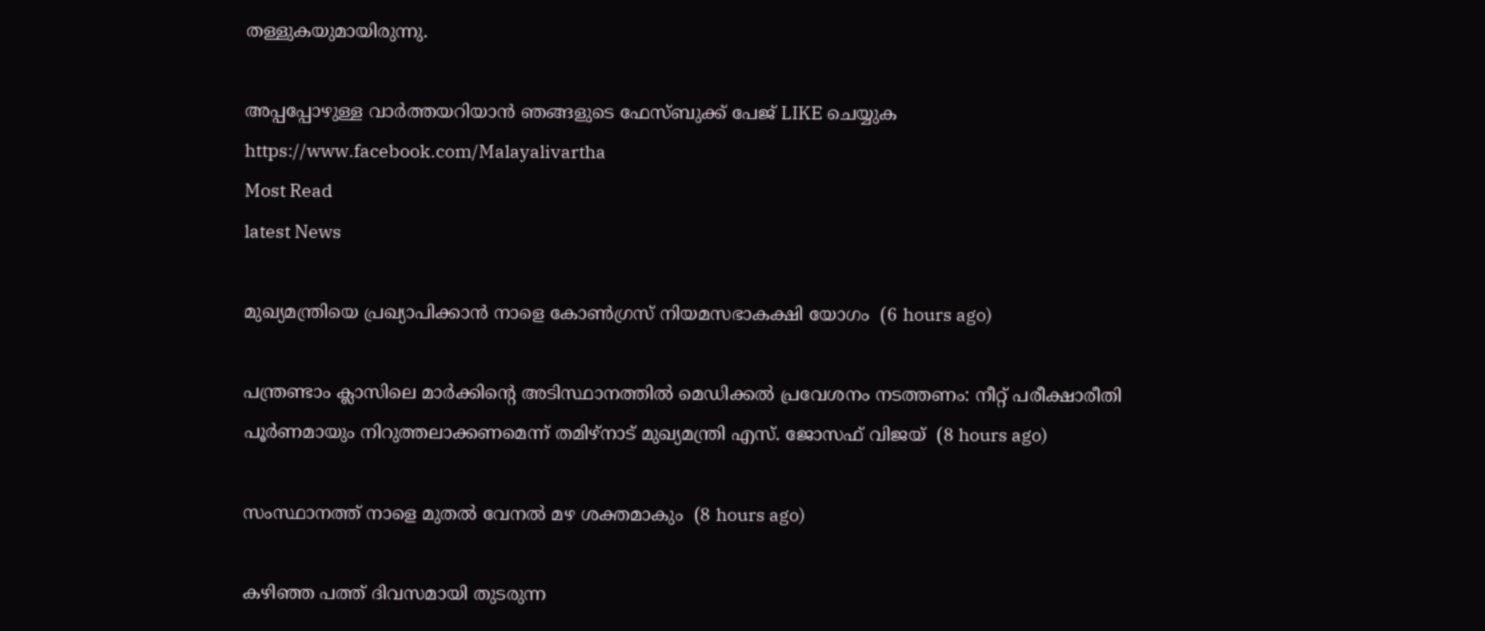തള്ളുകയുമായിരുന്നു.

അപ്പപ്പോഴുള്ള വാര്‍ത്തയറിയാന്‍ ഞങ്ങളുടെ ഫേസ്‌ബുക്ക്‌ പേജ് LIKE ചെയ്യുക
https://www.facebook.com/Malayalivartha
Most Read
latest News

മുഖ്യമന്ത്രിയെ പ്രഖ്യാപിക്കാന്‍ നാളെ കോണ്‍ഗ്രസ് നിയമസഭാകക്ഷി യോഗം  (6 hours ago)

പന്ത്രണ്ടാം ക്ലാസിലെ മാര്‍ക്കിന്റെ അടിസ്ഥാനത്തില്‍ മെഡിക്കല്‍ പ്രവേശനം നടത്തണം: നീറ്റ് പരീക്ഷാരീതി പൂര്‍ണമായും നിറുത്തലാക്കണമെന്ന് തമിഴ്‌നാട് മുഖ്യമന്ത്രി എസ്. ജോസഫ് വിജയ്  (8 hours ago)

സംസ്ഥാനത്ത് നാളെ മുതൽ വേനൽ മഴ ശക്തമാകും  (8 hours ago)

കഴിഞ്ഞ പത്ത് ദിവസമായി തുടരുന്ന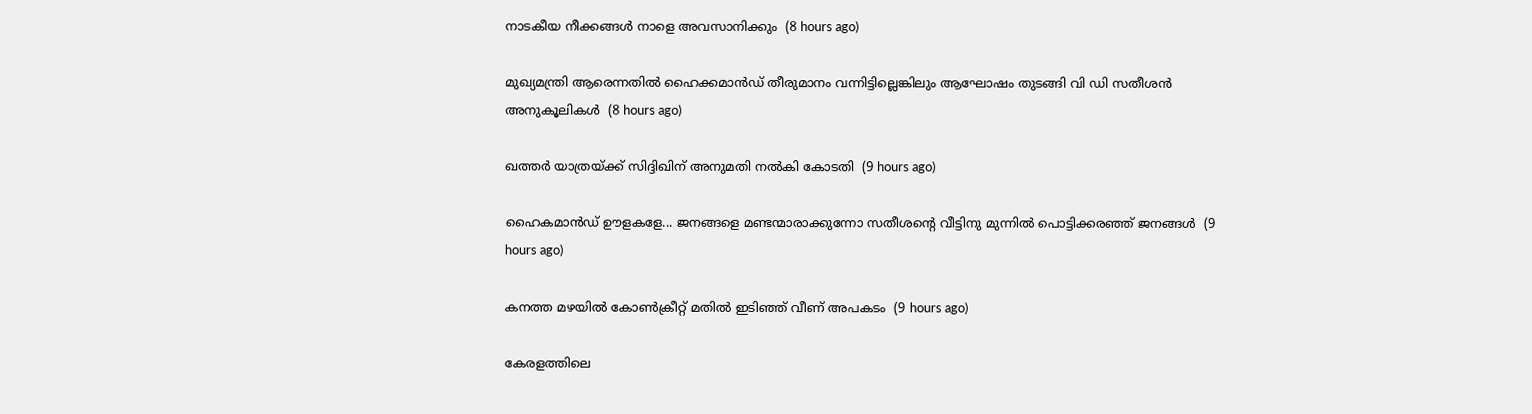നാടകീയ നീക്കങ്ങള്‍ നാളെ അവസാനിക്കും  (8 hours ago)

മുഖ്യമന്ത്രി ആരെന്നതിൽ ഹൈക്കമാൻഡ് തീരുമാനം വന്നിട്ടില്ലെങ്കിലും ആഘോഷം തുടങ്ങി വി ഡി സതീശൻ അനുകൂലികൾ  (8 hours ago)

ഖത്തര്‍ യാത്രയ്ക്ക് സിദ്ദിഖിന് അനുമതി നല്‍കി കോടതി  (9 hours ago)

ഹൈകമാൻഡ്‌ ഊളകളേ... ജനങ്ങളെ മണ്ടന്മാരാക്കുന്നോ സതീശന്റെ വീട്ടിനു മുന്നിൽ പൊട്ടിക്കരഞ്ഞ് ജനങ്ങൾ  (9 hours ago)

കനത്ത മഴയില്‍ കോണ്‍ക്രീറ്റ് മതില്‍ ഇടിഞ്ഞ് വീണ് അപകടം  (9 hours ago)

കേരളത്തിലെ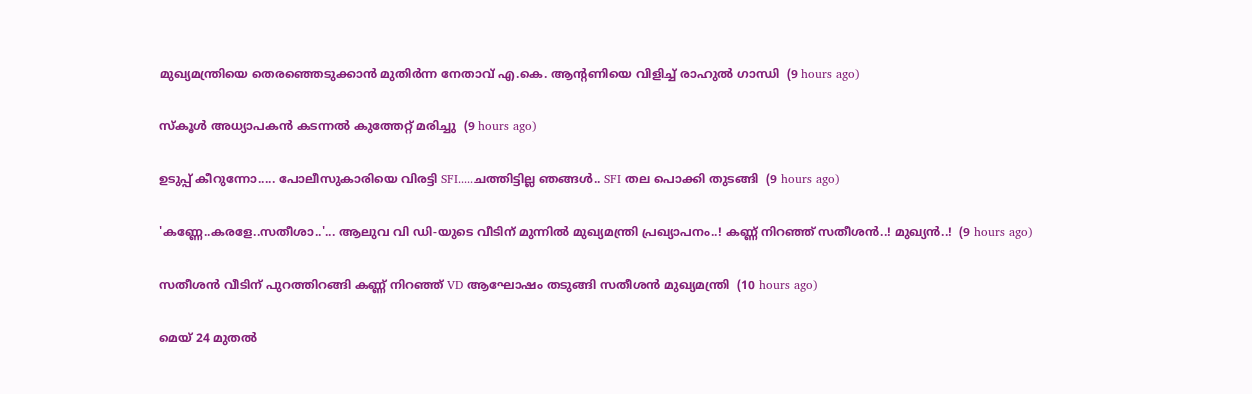മുഖ്യമന്ത്രിയെ തെരഞ്ഞെടുക്കാൻ മുതിർന്ന നേതാവ് എ.കെ. ആന്റണിയെ വിളിച്ച് രാഹുൽ ഗാന്ധി  (9 hours ago)

സ്‌കൂള്‍ അധ്യാപകന്‍ കടന്നല്‍ കുത്തേറ്റ് മരിച്ചു  (9 hours ago)

ഉടുപ്പ് കീറുന്നോ..... പോലീസുകാരിയെ വിരട്ടി SFI.....ചത്തിട്ടില്ല ഞങ്ങൾ.. SFI തല പൊക്കി തുടങ്ങി  (9 hours ago)

'കണ്ണേ..കരളേ..സതീശാ..'... ആലുവ വി ഡി-യുടെ വീടിന് മുന്നിൽ മുഖ്യമന്ത്രി പ്രഖ്യാപനം..! കണ്ണ് നിറഞ്ഞ് സതീശൻ..! മുഖ്യൻ..!  (9 hours ago)

സതീശൻ വീടിന് പുറത്തിറങ്ങി കണ്ണ് നിറഞ്ഞ് VD ആഘോഷം തടുങ്ങി സതീശൻ മുഖ്യമന്ത്രി  (10 hours ago)

മെയ് 24 മുതൽ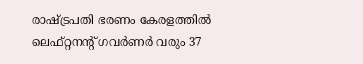രാഷ്‌ട്രപതി ഭരണം കേരളത്തിൽ ലെഫ്റ്റനന്റ് ഗവർണർ വരും 37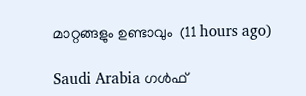മാറ്റങ്ങളും ഉണ്ടാവും  (11 hours ago)

Saudi Arabia ഗൾഫ്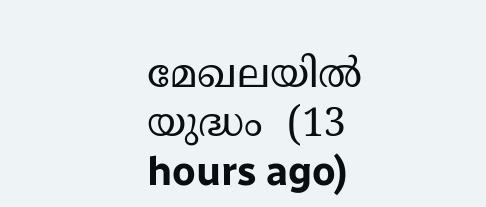മേഖലയിൽ യുദ്ധം  (13 hours ago)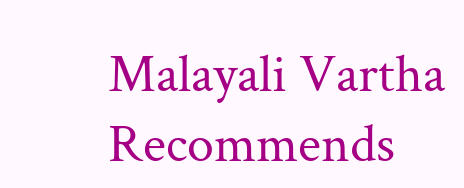Malayali Vartha Recommends